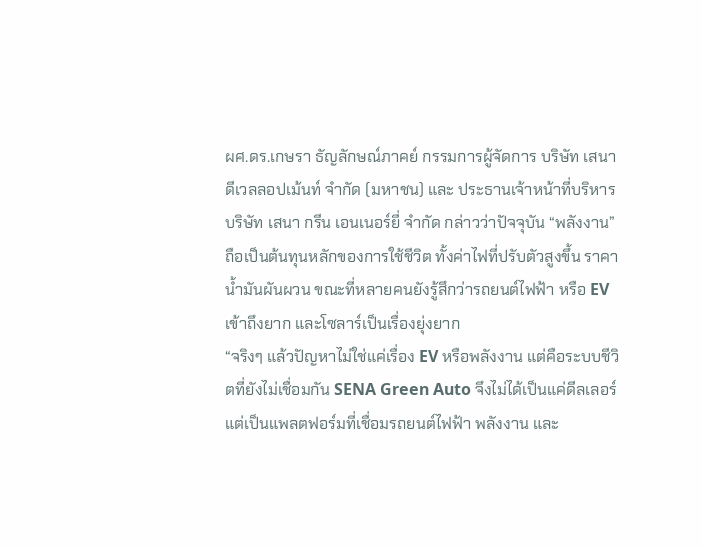ผศ.ดร.เกษรา ธัญลักษณ์ภาคย์ กรรมการผู้จัดการ บริษัท เสนาดีเวลลอปเม้นท์ จำกัด (มหาชน) และ ประธานเจ้าหน้าที่บริหาร บริษัท เสนา กรีน เอนเนอร์ยี่ จำกัด กล่าวว่าปัจจุบัน “พลังงาน” ถือเป็นต้นทุนหลักของการใช้ชีวิต ทั้งค่าไฟที่ปรับตัวสูงขึ้น ราคาน้ำมันผันผวน ขณะที่หลายคนยังรู้สึกว่ารถยนต์ไฟฟ้า หรือ EV เข้าถึงยาก และโซลาร์เป็นเรื่องยุ่งยาก
“จริงๆ แล้วปัญหาไม่ใช่แค่เรื่อง EV หรือพลังงาน แต่คือระบบชีวิตที่ยังไม่เชื่อมกัน SENA Green Auto จึงไม่ได้เป็นแค่ดีลเลอร์ แต่เป็นแพลตฟอร์มที่เชื่อมรถยนต์ไฟฟ้า พลังงาน และ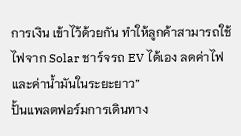การเงิน เข้าไว้ด้วยกัน ทำให้ลูกค้าสามารถใช้ไฟจาก Solar ชาร์จรถ EV ได้เอง ลดค่าไฟและค่าน้ำมันในระยะยาว”
ปั้นแพลตฟอร์มการเดินทาง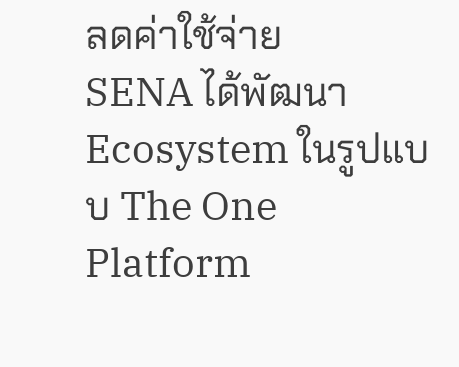ลดค่าใช้จ่าย
SENA ได้พัฒนา Ecosystem ในรูปแบบ The One Platform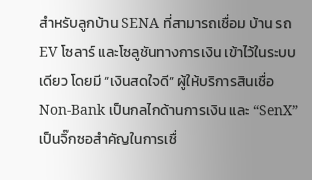สำหรับลูกบ้าน SENA ที่สามารถเชื่อม บ้าน รถEV โซลาร์ และโซลูชันทางการเงิน เข้าไว้ในระบบเดียว โดยมี “เงินสดใจดี” ผู้ให้บริการสินเชื่อ Non-Bank เป็นกลไกด้านการเงิน และ “SenX” เป็นจิ๊กซอสำคัญในการเชื่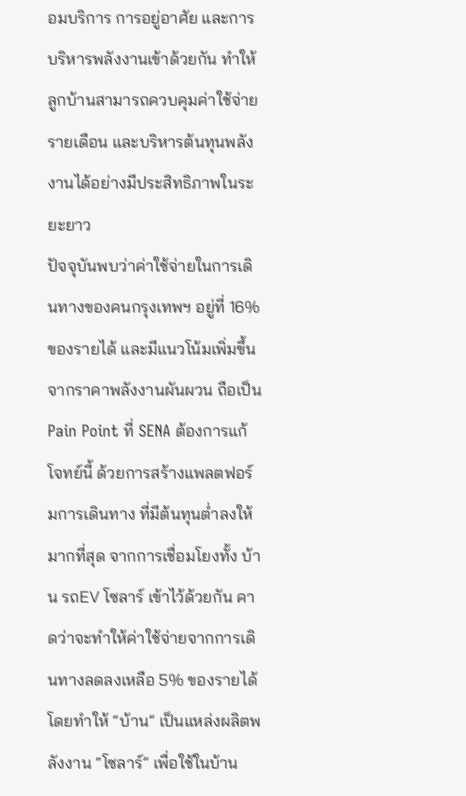อมบริการ การอยู่อาศัย และการบริหารพลังงานเข้าด้วยกัน ทำให้ลูกบ้านสามารถควบคุมค่าใช้จ่ายรายเดือน และบริหารต้นทุนพลังงานได้อย่างมีประสิทธิภาพในระยะยาว
ปัจจุบันพบว่าค่าใช้จ่ายในการเดินทางของคนกรุงเทพฯ อยู่ที่ 16% ของรายได้ และมีแนวโน้มเพิ่มขึ้นจากราคาพลังงานผันผวน ถือเป็น Pain Point ที่ SENA ต้องการแก้โจทย์นี้ ด้วยการสร้างแพลตฟอร์มการเดินทาง ที่มีต้นทุนต่ำลงให้มากที่สุด จากการเชื่อมโยงทั้ง บ้าน รถEV โซลาร์ เข้าไว้ด้วยกัน คาดว่าจะทำให้ค่าใช้จ่ายจากการเดินทางลดลงเหลือ 5% ของรายได้
โดยทำให้ “บ้าน” เป็นแหล่งผลิตพลังงาน “โซลาร์” เพื่อใช้ในบ้าน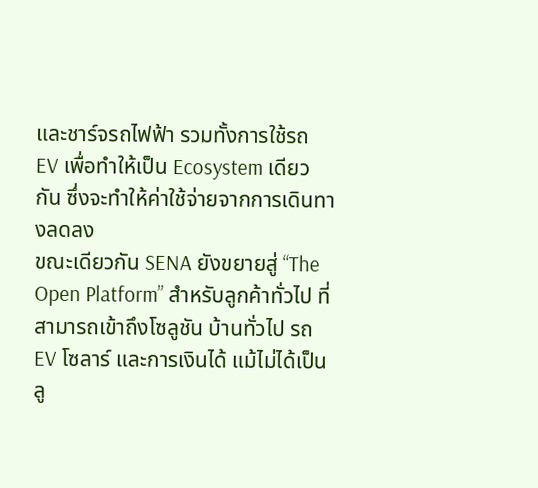และชาร์จรถไฟฟ้า รวมทั้งการใช้รถ EV เพื่อทำให้เป็น Ecosystem เดียวกัน ซึ่งจะทำให้ค่าใช้จ่ายจากการเดินทางลดลง
ขณะเดียวกัน SENA ยังขยายสู่ “The Open Platform” สำหรับลูกค้าทั่วไป ที่สามารถเข้าถึงโซลูชัน บ้านทั่วไป รถ EV โซลาร์ และการเงินได้ แม้ไม่ได้เป็นลู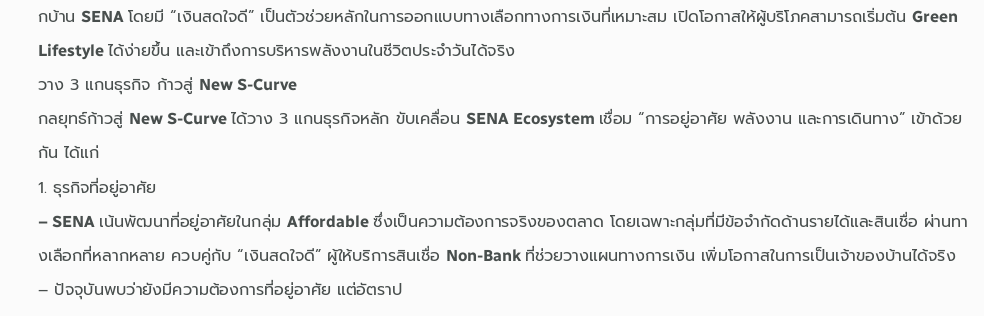กบ้าน SENA โดยมี “เงินสดใจดี” เป็นตัวช่วยหลักในการออกแบบทางเลือกทางการเงินที่เหมาะสม เปิดโอกาสให้ผู้บริโภคสามารถเริ่มต้น Green Lifestyle ได้ง่ายขึ้น และเข้าถึงการบริหารพลังงานในชีวิตประจำวันได้จริง
วาง 3 แกนธุรกิจ ก้าวสู่ New S-Curve
กลยุทธ์ก้าวสู่ New S-Curve ได้วาง 3 แกนธุรกิจหลัก ขับเคลื่อน SENA Ecosystem เชื่อม “การอยู่อาศัย พลังงาน และการเดินทาง” เข้าด้วยกัน ได้แก่
1. ธุรกิจที่อยู่อาศัย
– SENA เน้นพัฒนาที่อยู่อาศัยในกลุ่ม Affordable ซึ่งเป็นความต้องการจริงของตลาด โดยเฉพาะกลุ่มที่มีข้อจำกัดด้านรายได้และสินเชื่อ ผ่านทางเลือกที่หลากหลาย ควบคู่กับ “เงินสดใจดี” ผู้ให้บริการสินเชื่อ Non-Bank ที่ช่วยวางแผนทางการเงิน เพิ่มโอกาสในการเป็นเจ้าของบ้านได้จริง
– ปัจจุบันพบว่ายังมีความต้องการที่อยู่อาศัย แต่อัตราป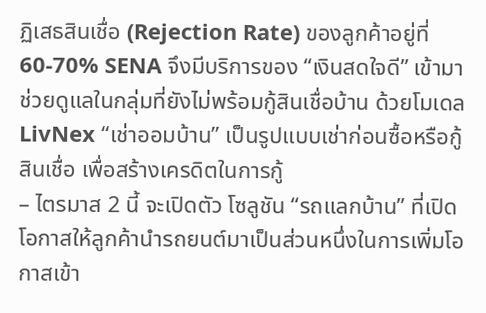ฏิเสธสินเชื่อ (Rejection Rate) ของลูกค้าอยู่ที่ 60-70% SENA จึงมีบริการของ “เงินสดใจดี” เข้ามาช่วยดูแลในกลุ่มที่ยังไม่พร้อมกู้สินเชื่อบ้าน ด้วยโมเดล LivNex “เช่าออมบ้าน” เป็นรูปแบบเช่าก่อนซื้อหรือกู้สินเชื่อ เพื่อสร้างเครดิตในการกู้
– ไตรมาส 2 นี้ จะเปิดตัว โซลูชัน “รถแลกบ้าน” ที่เปิดโอกาสให้ลูกค้านำรถยนต์มาเป็นส่วนหนึ่งในการเพิ่มโอกาสเข้า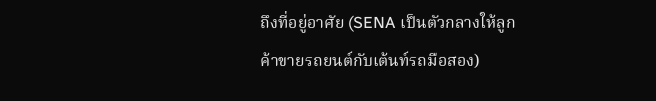ถึงที่อยู่อาศัย (SENA เป็นตัวกลางให้ลูกค้าขายรถยนต์กับเต้นท์รถมือสอง)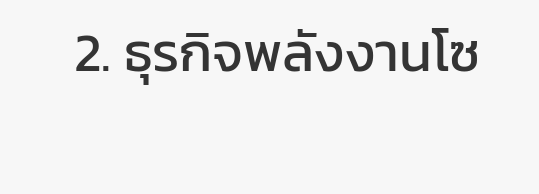2. ธุรกิจพลังงานโซ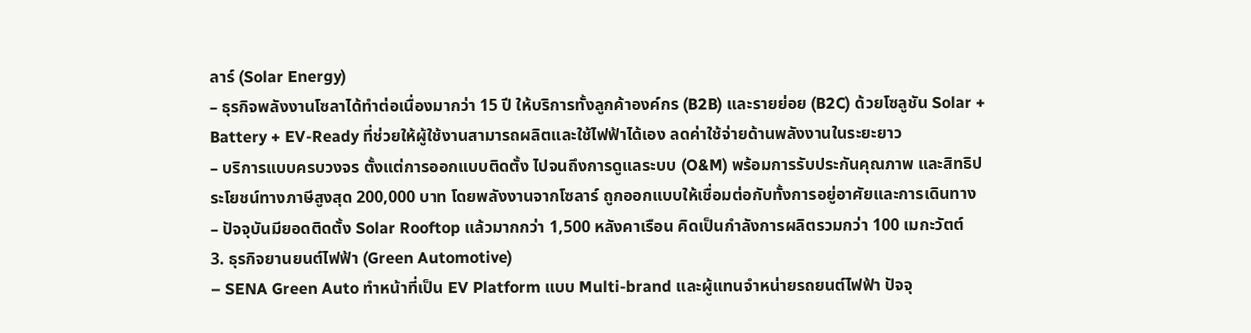ลาร์ (Solar Energy)
– ธุรกิจพลังงานโซลาได้ทำต่อเนื่องมากว่า 15 ปี ให้บริการทั้งลูกค้าองค์กร (B2B) และรายย่อย (B2C) ด้วยโซลูชัน Solar + Battery + EV-Ready ที่ช่วยให้ผู้ใช้งานสามารถผลิตและใช้ไฟฟ้าได้เอง ลดค่าใช้จ่ายด้านพลังงานในระยะยาว
– บริการแบบครบวงจร ตั้งแต่การออกแบบติดตั้ง ไปจนถึงการดูแลระบบ (O&M) พร้อมการรับประกันคุณภาพ และสิทธิประโยชน์ทางภาษีสูงสุด 200,000 บาท โดยพลังงานจากโซลาร์ ถูกออกแบบให้เชื่อมต่อกับทั้งการอยู่อาศัยและการเดินทาง
– ปัจจุบันมียอดติดตั้ง Solar Rooftop แล้วมากกว่า 1,500 หลังคาเรือน คิดเป็นกำลังการผลิตรวมกว่า 100 เมกะวัตต์
3. ธุรกิจยานยนต์ไฟฟ้า (Green Automotive)
– SENA Green Auto ทำหน้าที่เป็น EV Platform แบบ Multi-brand และผู้แทนจำหน่ายรถยนต์ไฟฟ้า ปัจจุ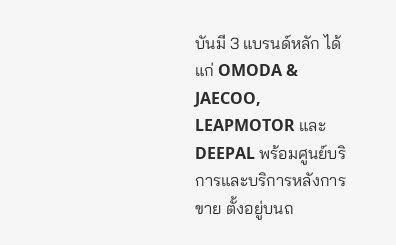บันมี 3 แบรนด์หลัก ได้แก่ OMODA & JAECOO, LEAPMOTOR และ DEEPAL พร้อมศูนย์บริการและบริการหลังการขาย ตั้งอยู่บนถ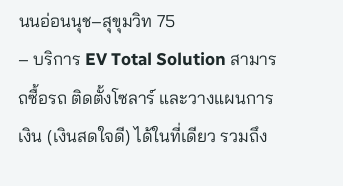นนอ่อนนุช–สุขุมวิท 75
– บริการ EV Total Solution สามารถซื้อรถ ติดตั้งโซลาร์ และวางแผนการเงิน (เงินสดใจดี) ได้ในที่เดียว รวมถึง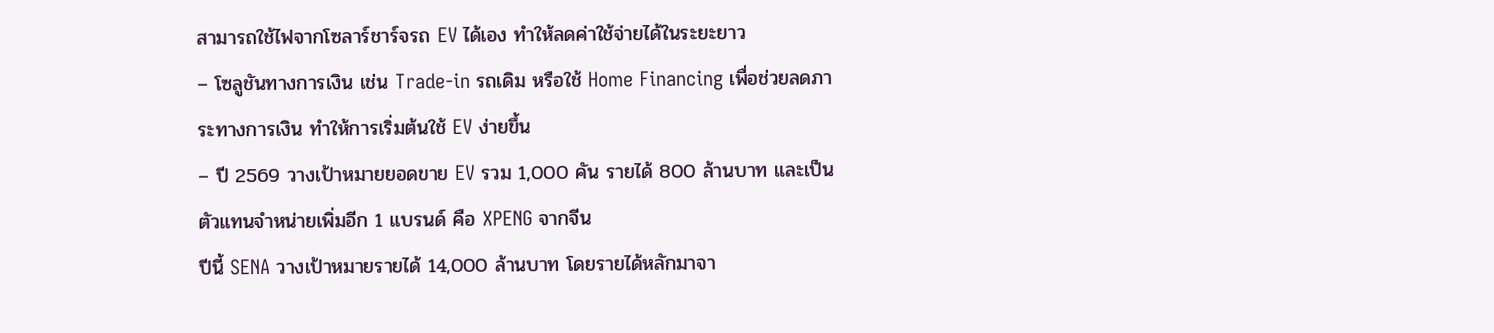สามารถใช้ไฟจากโซลาร์ชาร์จรถ EV ได้เอง ทำให้ลดค่าใช้จ่ายได้ในระยะยาว
– โซลูชันทางการเงิน เช่น Trade-in รถเดิม หรือใช้ Home Financing เพื่อช่วยลดภาระทางการเงิน ทำให้การเริ่มต้นใช้ EV ง่ายขึ้น
– ปี 2569 วางเป้าหมายยอดขาย EV รวม 1,000 คัน รายได้ 800 ล้านบาท และเป็นตัวแทนจำหน่ายเพิ่มอีก 1 แบรนด์ คือ XPENG จากจีน
ปีนี้ SENA วางเป้าหมายรายได้ 14,000 ล้านบาท โดยรายได้หลักมาจา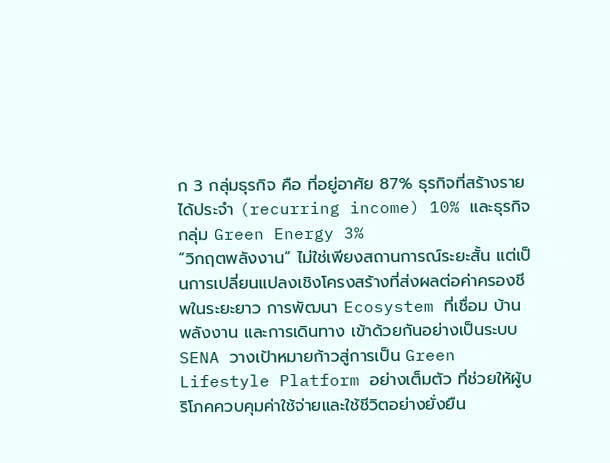ก 3 กลุ่มธุรกิจ คือ ที่อยู่อาศัย 87% ธุรกิจที่สร้างรายได้ประจำ (recurring income) 10% และธุรกิจกลุ่ม Green Energy 3%
“วิกฤตพลังงาน” ไม่ใช่เพียงสถานการณ์ระยะสั้น แต่เป็นการเปลี่ยนแปลงเชิงโครงสร้างที่ส่งผลต่อค่าครองชีพในระยะยาว การพัฒนา Ecosystem ที่เชื่อม บ้าน พลังงาน และการเดินทาง เข้าด้วยกันอย่างเป็นระบบ SENA วางเป้าหมายก้าวสู่การเป็น Green Lifestyle Platform อย่างเต็มตัว ที่ช่วยให้ผู้บริโภคควบคุมค่าใช้จ่ายและใช้ชีวิตอย่างยั่งยืน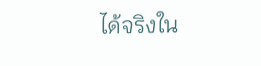ได้จริงใน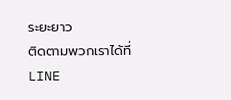ระยะยาว
ติดตามพวกเราได้ที่ LINE